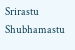Srirastu Shubhamastu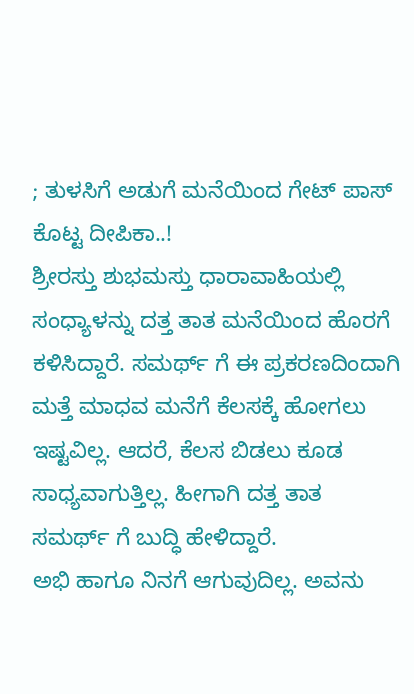; ತುಳಸಿಗೆ ಅಡುಗೆ ಮನೆಯಿಂದ ಗೇಟ್ ಪಾಸ್ ಕೊಟ್ಟ ದೀಪಿಕಾ..!
ಶ್ರೀರಸ್ತು ಶುಭಮಸ್ತು ಧಾರಾವಾಹಿಯಲ್ಲಿ ಸಂಧ್ಯಾಳನ್ನು ದತ್ತ ತಾತ ಮನೆಯಿಂದ ಹೊರಗೆ ಕಳಿಸಿದ್ದಾರೆ. ಸಮರ್ಥ್ ಗೆ ಈ ಪ್ರಕರಣದಿಂದಾಗಿ ಮತ್ತೆ ಮಾಧವ ಮನೆಗೆ ಕೆಲಸಕ್ಕೆ ಹೋಗಲು ಇಷ್ಟವಿಲ್ಲ. ಆದರೆ, ಕೆಲಸ ಬಿಡಲು ಕೂಡ ಸಾಧ್ಯವಾಗುತ್ತಿಲ್ಲ. ಹೀಗಾಗಿ ದತ್ತ ತಾತ ಸಮರ್ಥ್ ಗೆ ಬುದ್ಧಿ ಹೇಳಿದ್ದಾರೆ.
ಅಭಿ ಹಾಗೂ ನಿನಗೆ ಆಗುವುದಿಲ್ಲ. ಅವನು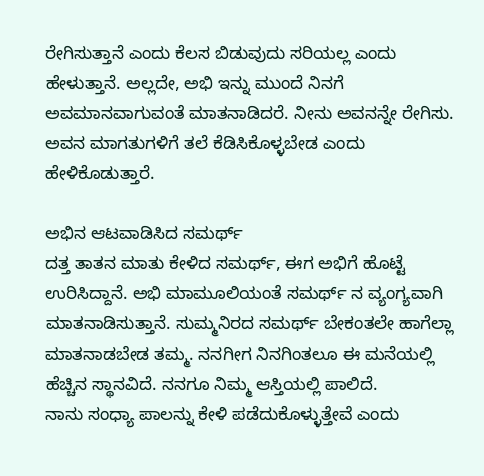ರೇಗಿಸುತ್ತಾನೆ ಎಂದು ಕೆಲಸ ಬಿಡುವುದು ಸರಿಯಲ್ಲ ಎಂದು ಹೇಳುತ್ತಾನೆ. ಅಲ್ಲದೇ, ಅಭಿ ಇನ್ನು ಮುಂದೆ ನಿನಗೆ ಅವಮಾನವಾಗುವಂತೆ ಮಾತನಾಡಿದರೆ. ನೀನು ಅವನನ್ನೇ ರೇಗಿಸು. ಅವನ ಮಾಗತುಗಳಿಗೆ ತಲೆ ಕೆಡಿಸಿಕೊಳ್ಳಬೇಡ ಎಂದು ಹೇಳಿಕೊಡುತ್ತಾರೆ.

ಅಭಿನ ಆಟವಾಡಿಸಿದ ಸಮರ್ಥ್
ದತ್ತ ತಾತನ ಮಾತು ಕೇಳಿದ ಸಮರ್ಥ್, ಈಗ ಅಭಿಗೆ ಹೊಟ್ಟೆ ಉರಿಸಿದ್ದಾನೆ. ಅಭಿ ಮಾಮೂಲಿಯಂತೆ ಸಮರ್ಥ್ ನ ವ್ಯಂಗ್ಯವಾಗಿ ಮಾತನಾಡಿಸುತ್ತಾನೆ. ಸುಮ್ಮನಿರದ ಸಮರ್ಥ್ ಬೇಕಂತಲೇ ಹಾಗೆಲ್ಲಾ ಮಾತನಾಡಬೇಡ ತಮ್ಮ. ನನಗೀಗ ನಿನಗಿಂತಲೂ ಈ ಮನೆಯಲ್ಲಿ ಹೆಚ್ಚಿನ ಸ್ಥಾನವಿದೆ. ನನಗೂ ನಿಮ್ಮ ಆಸ್ತಿಯಲ್ಲಿ ಪಾಲಿದೆ.
ನಾನು ಸಂಧ್ಯಾ ಪಾಲನ್ನು ಕೇಳಿ ಪಡೆದುಕೊಳ್ಳುತ್ತೇವೆ ಎಂದು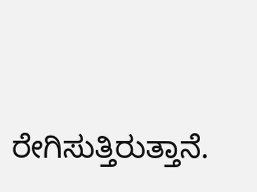ರೇಗಿಸುತ್ತಿರುತ್ತಾನೆ.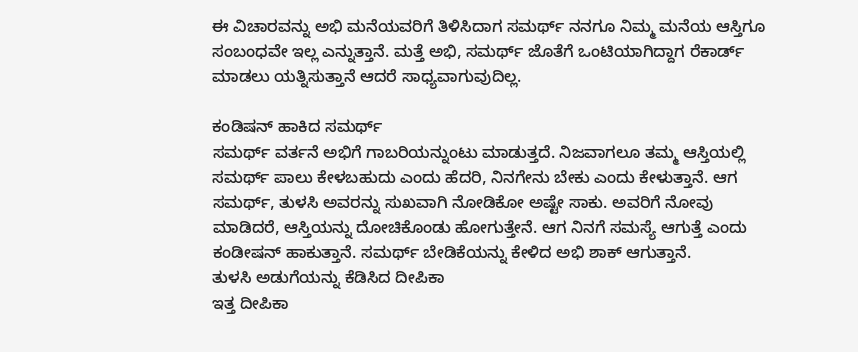ಈ ವಿಚಾರವನ್ನು ಅಭಿ ಮನೆಯವರಿಗೆ ತಿಳಿಸಿದಾಗ ಸಮರ್ಥ್ ನನಗೂ ನಿಮ್ಮ ಮನೆಯ ಆಸ್ತಿಗೂ ಸಂಬಂಧವೇ ಇಲ್ಲ ಎನ್ನುತ್ತಾನೆ. ಮತ್ತೆ ಅಭಿ, ಸಮರ್ಥ್ ಜೊತೆಗೆ ಒಂಟಿಯಾಗಿದ್ದಾಗ ರೆಕಾರ್ಡ್ ಮಾಡಲು ಯತ್ನಿಸುತ್ತಾನೆ ಆದರೆ ಸಾಧ್ಯವಾಗುವುದಿಲ್ಲ.

ಕಂಡಿಷನ್ ಹಾಕಿದ ಸಮರ್ಥ್
ಸಮರ್ಥ್ ವರ್ತನೆ ಅಭಿಗೆ ಗಾಬರಿಯನ್ನುಂಟು ಮಾಡುತ್ತದೆ. ನಿಜವಾಗಲೂ ತಮ್ಮ ಆಸ್ತಿಯಲ್ಲಿ ಸಮರ್ಥ್ ಪಾಲು ಕೇಳಬಹುದು ಎಂದು ಹೆದರಿ, ನಿನಗೇನು ಬೇಕು ಎಂದು ಕೇಳುತ್ತಾನೆ. ಆಗ ಸಮರ್ಥ್, ತುಳಸಿ ಅವರನ್ನು ಸುಖವಾಗಿ ನೋಡಿಕೋ ಅಷ್ಟೇ ಸಾಕು. ಅವರಿಗೆ ನೋವು ಮಾಡಿದರೆ, ಆಸ್ತಿಯನ್ನು ದೋಚಿಕೊಂಡು ಹೋಗುತ್ತೇನೆ. ಆಗ ನಿನಗೆ ಸಮಸ್ಯೆ ಆಗುತ್ತೆ ಎಂದು ಕಂಡೀಷನ್ ಹಾಕುತ್ತಾನೆ. ಸಮರ್ಥ್ ಬೇಡಿಕೆಯನ್ನು ಕೇಳಿದ ಅಭಿ ಶಾಕ್ ಆಗುತ್ತಾನೆ.
ತುಳಸಿ ಅಡುಗೆಯನ್ನು ಕೆಡಿಸಿದ ದೀಪಿಕಾ
ಇತ್ತ ದೀಪಿಕಾ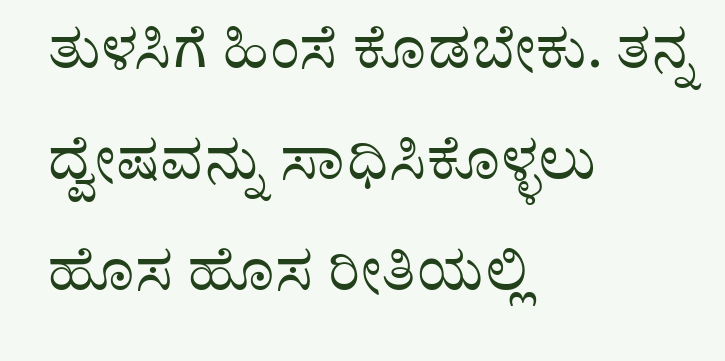ತುಳಸಿಗೆ ಹಿಂಸೆ ಕೊಡಬೇಕು. ತನ್ನ ದ್ವೇಷವನ್ನು ಸಾಧಿಸಿಕೊಳ್ಳಲು ಹೊಸ ಹೊಸ ರೀತಿಯಲ್ಲಿ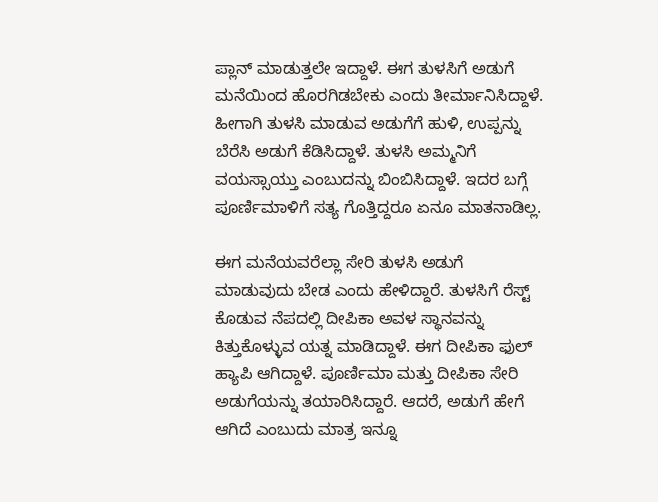ಪ್ಲಾನ್ ಮಾಡುತ್ತಲೇ ಇದ್ದಾಳೆ. ಈಗ ತುಳಸಿಗೆ ಅಡುಗೆ ಮನೆಯಿಂದ ಹೊರಗಿಡಬೇಕು ಎಂದು ತೀರ್ಮಾನಿಸಿದ್ದಾಳೆ. ಹೀಗಾಗಿ ತುಳಸಿ ಮಾಡುವ ಅಡುಗೆಗೆ ಹುಳಿ, ಉಪ್ಪನ್ನು ಬೆರೆಸಿ ಅಡುಗೆ ಕೆಡಿಸಿದ್ದಾಳೆ. ತುಳಸಿ ಅಮ್ಮನಿಗೆ ವಯಸ್ಸಾಯ್ತು ಎಂಬುದನ್ನು ಬಿಂಬಿಸಿದ್ದಾಳೆ. ಇದರ ಬಗ್ಗೆ ಪೂರ್ಣಿಮಾಳಿಗೆ ಸತ್ಯ ಗೊತ್ತಿದ್ದರೂ ಏನೂ ಮಾತನಾಡಿಲ್ಲ.

ಈಗ ಮನೆಯವರೆಲ್ಲಾ ಸೇರಿ ತುಳಸಿ ಅಡುಗೆ ಮಾಡುವುದು ಬೇಡ ಎಂದು ಹೇಳಿದ್ದಾರೆ. ತುಳಸಿಗೆ ರೆಸ್ಟ್ ಕೊಡುವ ನೆಪದಲ್ಲಿ ದೀಪಿಕಾ ಅವಳ ಸ್ಥಾನವನ್ನು ಕಿತ್ತುಕೊಳ್ಳುವ ಯತ್ನ ಮಾಡಿದ್ದಾಳೆ. ಈಗ ದೀಪಿಕಾ ಫುಲ್ ಹ್ಯಾಪಿ ಆಗಿದ್ದಾಳೆ. ಪೂರ್ಣಿಮಾ ಮತ್ತು ದೀಪಿಕಾ ಸೇರಿ ಅಡುಗೆಯನ್ನು ತಯಾರಿಸಿದ್ದಾರೆ. ಆದರೆ, ಅಡುಗೆ ಹೇಗೆ ಆಗಿದೆ ಎಂಬುದು ಮಾತ್ರ ಇನ್ನೂ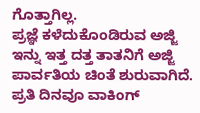ಗೊತ್ತಾಗಿಲ್ಲ.
ಪ್ರಜ್ಞೆ ಕಳೆದುಕೊಂಡಿರುವ ಅಜ್ಜಿ
ಇನ್ನು ಇತ್ತ ದತ್ತ ತಾತನಿಗೆ ಅಜ್ಜಿ ಪಾರ್ವತಿಯ ಚಿಂತೆ ಶುರುವಾಗಿದೆ. ಪ್ರತಿ ದಿನವೂ ವಾಕಿಂಗ್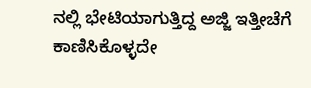ನಲ್ಲಿ ಭೇಟಿಯಾಗುತ್ತಿದ್ದ ಅಜ್ಜಿ ಇತ್ತೀಚೆಗೆ ಕಾಣಿಸಿಕೊಳ್ಳದೇ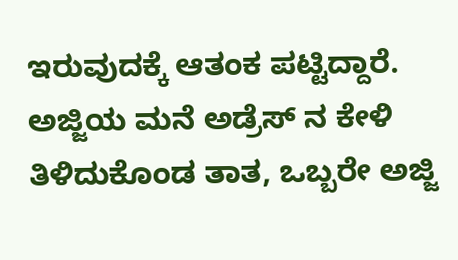ಇರುವುದಕ್ಕೆ ಆತಂಕ ಪಟ್ಟಿದ್ದಾರೆ. ಅಜ್ಜಿಯ ಮನೆ ಅಡ್ರೆಸ್ ನ ಕೇಳಿ ತಿಳಿದುಕೊಂಡ ತಾತ, ಒಬ್ಬರೇ ಅಜ್ಜಿ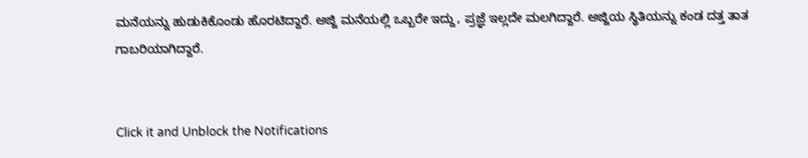ಮನೆಯನ್ನು ಹುಡುಕಿಕೊಂಡು ಹೊರಟಿದ್ದಾರೆ. ಅಜ್ಜಿ ಮನೆಯಲ್ಲಿ ಒಬ್ಬರೇ ಇದ್ದು, ಪ್ರಜ್ಞೆ ಇಲ್ಲದೇ ಮಲಗಿದ್ದಾರೆ. ಅಜ್ಜಿಯ ಸ್ಥಿತಿಯನ್ನು ಕಂಡ ದತ್ತ ತಾತ ಗಾಬರಿಯಾಗಿದ್ದಾರೆ.


Click it and Unblock the Notifications